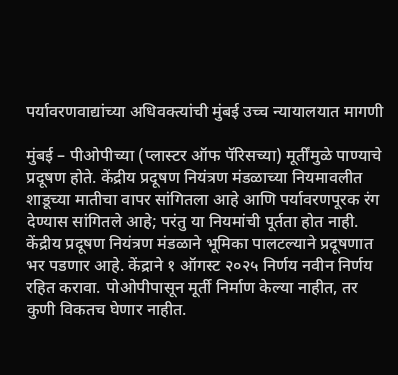पर्यावरणवाद्यांच्या अधिवक्त्यांची मुंबई उच्च न्यायालयात मागणी

मुंबई – पीओपीच्या (प्लास्टर ऑफ पॅरिसच्या) मूर्तींमुळे पाण्याचे प्रदूषण होते. केंद्रीय प्रदूषण नियंत्रण मंडळाच्या नियमावलीत शाडूच्या मातीचा वापर सांगितला आहे आणि पर्यावरणपूरक रंग देण्यास सांगितले आहे; परंतु या नियमांची पूर्तता होत नाही. केंद्रीय प्रदूषण नियंत्रण मंडळाने भूमिका पालटल्याने प्रदूषणात भर पडणार आहे. केंद्राने १ ऑगस्ट २०२५ निर्णय नवीन निर्णय रहित करावा. पोओपीपासून मूर्ती निर्माण केल्या नाहीत, तर कुणी विकतच घेणार नाहीत.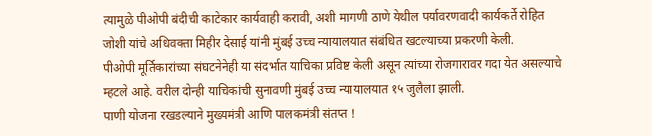त्यामुळे पीओपी बंदीची काटेकार कार्यवाही करावी, अशी मागणी ठाणे येथील पर्यावरणवादी कार्यकर्ते रोहित जोशी यांचे अधिवक्ता मिहीर देसाई यांनी मुंबई उच्च न्यायालयात संबंधित खटल्याच्या प्रकरणी केली.
पीओपी मूर्तिकारांच्या संघटनेनेही या संदर्भात याचिका प्रविष्ट केली असून त्यांच्या रोजगारावर गदा येत असल्याचे म्हटले आहे. वरील दोन्ही याचिकांची सुनावणी मुंबई उच्च न्यायालयात १५ जुलैला झाली.
पाणी योजना रखडल्याने मुख्यमंत्री आणि पालकमंत्री संतप्त !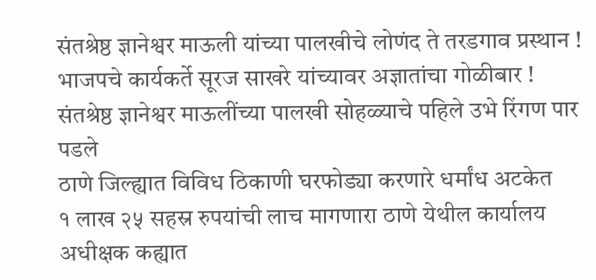संतश्रेष्ठ ज्ञानेश्वर माऊली यांच्या पालखीचे लोणंद ते तरडगाव प्रस्थान !
भाजपचे कार्यकर्ते सूरज साखरे यांच्यावर अज्ञातांचा गोळीबार !
संतश्रेष्ठ ज्ञानेश्वर माऊलींच्या पालखी सोहळ्याचे पहिले उभे रिंगण पार पडले
ठाणे जिल्ह्यात विविध ठिकाणी घरफोड्या करणारे धर्मांध अटकेत
१ लाख २५ सहस्र रुपयांची लाच मागणारा ठाणे येथील कार्यालय अधीक्षक कह्यात